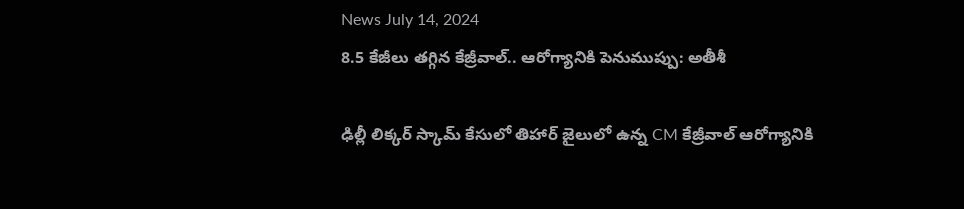News July 14, 2024
8.5 కేజీలు తగ్గిన కేజ్రీవాల్.. ఆరోగ్యానికి పెనుముప్పు: అతీశీ

ఢిల్లీ లిక్కర్ స్కామ్ కేసులో తిహార్ జైలులో ఉన్న CM కేజ్రీవాల్ ఆరోగ్యానికి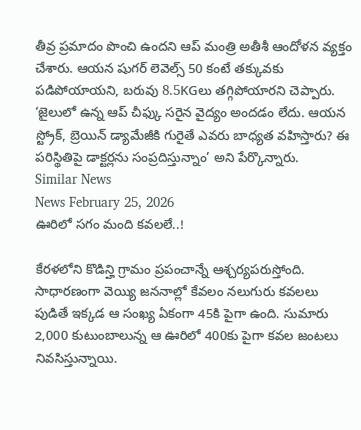తీవ్ర ప్రమాదం పొంచి ఉందని ఆప్ మంత్రి అతీశీ ఆందోళన వ్యక్తం చేశారు. ఆయన షుగర్ లెవెల్స్ 50 కంటే తక్కువకు పడిపోయాయని, బరువు 8.5KGలు తగ్గిపోయారని చెప్పారు. ‘జైలులో ఉన్న ఆప్ చీఫ్కు సరైన వైద్యం అందడం లేదు. ఆయన స్ట్రోక్, బ్రెయిన్ డ్యామేజీకి గురైతే ఎవరు బాధ్యత వహిస్తారు? ఈ పరిస్థితిపై డాక్టర్లను సంప్రదిస్తున్నాం’ అని పేర్కొన్నారు.
Similar News
News February 25, 2026
ఊరిలో సగం మంది కవలలే..!

కేరళలోని కొడిన్హి గ్రామం ప్రపంచాన్నే ఆశ్చర్యపరుస్తోంది. సాధారణంగా వెయ్యి జననాల్లో కేవలం నలుగురు కవలలు పుడితే ఇక్కడ ఆ సంఖ్య ఏకంగా 45కి పైగా ఉంది. సుమారు 2,000 కుటుంబాలున్న ఆ ఊరిలో 400కు పైగా కవల జంటలు నివసిస్తున్నాయి.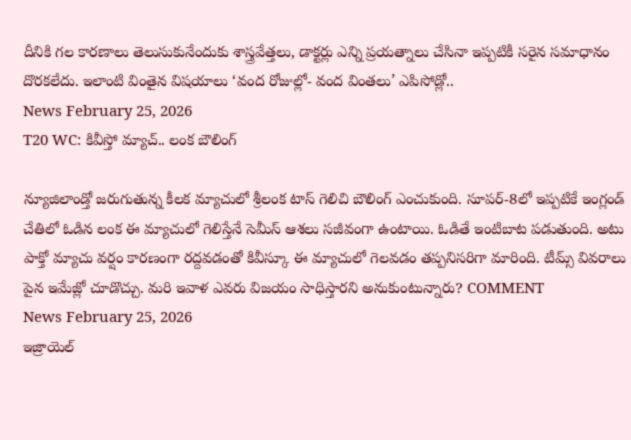దీనికి గల కారణాలు తెలుసుకునేందుకు శాస్త్రవేత్తలు, డాక్టర్లు ఎన్ని ప్రయత్నాలు చేసినా ఇప్పటికీ సరైన సమాధానం దొరకలేదు. ఇలాంటి వింతైన విషయాలు ‘వంద రోజుల్లో- వంద వింతలు’ ఎపిసోడ్లో..
News February 25, 2026
T20 WC: కివీస్తో మ్యాచ్.. లంక బౌలింగ్

న్యూజిలాండ్తో జరుగుతున్న కీలక మ్యాచులో శ్రీలంక టాస్ గెలిచి బౌలింగ్ ఎంచుకుంది. సూపర్-8లో ఇప్పటికే ఇంగ్లండ్ చేతిలో ఓడిన లంక ఈ మ్యాచులో గెలిస్తేనే సెమీస్ ఆశలు సజీవంగా ఉంటాయి. ఓడితే ఇంటిబాట పడుతుంది. అటు పాక్తో మ్యాచు వర్షం కారణంగా రద్దవడంతో కివీస్కూ ఈ మ్యాచులో గెలవడం తప్పనిసరిగా మారింది. టీమ్స్ వివరాలు పైన ఇమేజ్లో చూడొచ్చు. మరి ఇవాళ ఎవరు విజయం సాధిస్తారని అనుకుంటున్నారు? COMMENT
News February 25, 2026
ఇజ్రాయెల్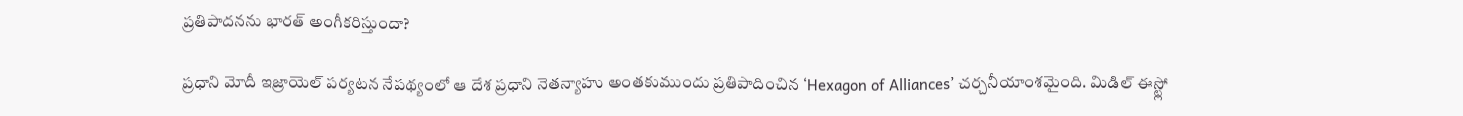ప్రతిపాదనను భారత్ అంగీకరిస్తుందా?

ప్రధాని మోదీ ఇజ్రాయెల్ పర్యటన నేపథ్యంలో ఆ దేశ ప్రధాని నెతన్యాహు అంతకుముందు ప్రతిపాదించిన ‘Hexagon of Alliances’ చర్చనీయాంశమైంది. మిడిల్ ఈస్ట్లో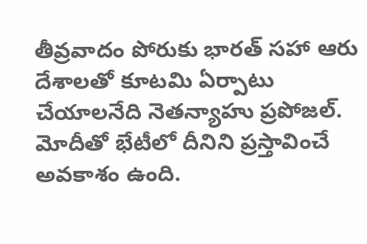తీవ్రవాదం పోరుకు భారత్ సహా ఆరు దేశాలతో కూటమి ఏర్పాటు చేయాలనేది నెతన్యాహు ప్రపోజల్. మోదీతో భేటీలో దీనిని ప్రస్తావించే అవకాశం ఉంది.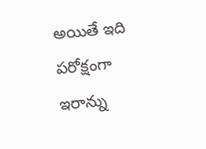అయితే ఇది పరోక్షంగా ఇరాన్ను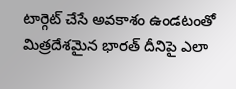టార్గెట్ చేసే అవకాశం ఉండటంతో మిత్రదేశమైన భారత్ దీనిపై ఎలా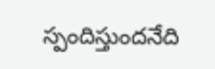స్పందిస్తుందనేది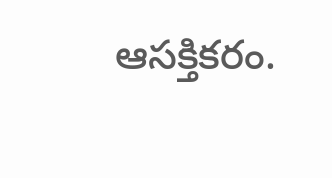ఆసక్తికరం.